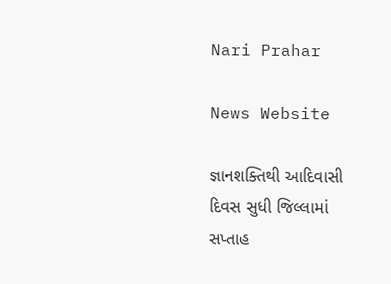Nari Prahar

News Website

જ્ઞાનશક્તિથી આદિવાસી દિવસ સુધી જિલ્લામાં સપ્તાહ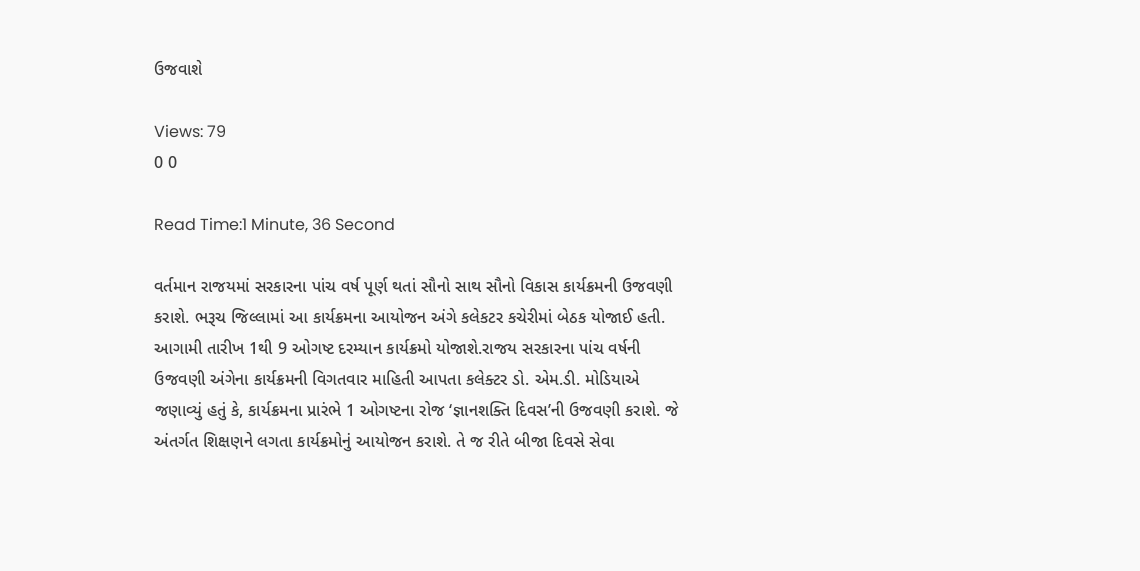ઉજવાશે

Views: 79
0 0

Read Time:1 Minute, 36 Second

વર્તમાન રાજયમાં સરકારના પાંચ વર્ષ પૂર્ણ થતાં સૌનો સાથ સૌનો વિકાસ કાર્યક્રમની ઉજવણી કરાશે. ભરૂચ જિલ્લામાં આ કાર્યક્રમના આયોજન અંગે કલેકટર કચેરીમાં બેઠક યોજાઈ હતી. આગામી તારીખ 1થી 9 ઓગષ્ટ દરમ્યાન કાર્યક્રમો યોજાશે.રાજય સરકારના પાંચ વર્ષની ઉજવણી અંગેના કાર્યક્રમની વિગતવાર માહિતી આપતા કલેક્ટર ડો. એમ.ડી. મોડિયાએ જણાવ્યું હતું કે, કાર્યક્રમના પ્રારંભે 1 ઓગષ્ટના રોજ ‘જ્ઞાનશક્તિ દિવસ’ની ઉજવણી કરાશે. જે અંતર્ગત શિક્ષણને લગતા કાર્યક્રમોનું આયોજન કરાશે. તે જ રીતે બીજા દિવસે સેવા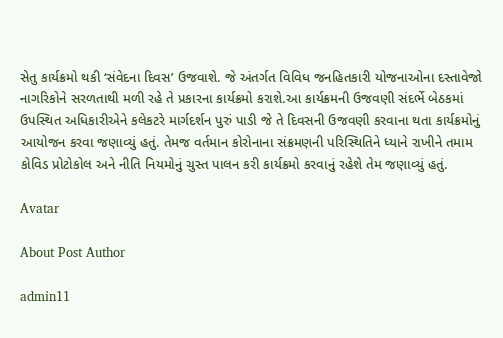સેતુ કાર્યક્રમો થકી ‘સંવેદના દિવસ’ ઉજવાશે. જે અંતર્ગત વિવિધ જનહિતકારી યોજનાઓના દસ્તાવેજો નાગરિકોને સરળતાથી મળી રહે તે પ્રકારના કાર્યક્રમો કરાશે.આ કાર્યક્રમની ઉજવણી સંદર્ભે બેઠકમાં ઉપસ્થિત અધિકારીએને કલેકટરે માર્ગદર્શન પુરું પાડી જે તે દિવસની ઉજવણી કરવાના થતા કાર્યક્રમોનું આયોજન કરવા જણાવ્યું હતું. તેમજ વર્તમાન કોરોનાના સંક્રમણની પરિસ્થિતિને ધ્યાને રાખીને તમામ કોવિડ પ્રોટોકોલ અને નીતિ નિયમોનું ચુસ્ત પાલન કરી કાર્યક્રમો કરવાનું રહેશે તેમ જણાવ્યું હતું.

Avatar

About Post Author

admin11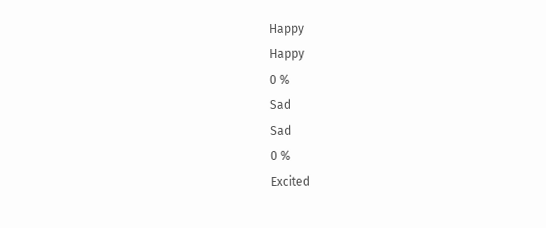Happy
Happy
0 %
Sad
Sad
0 %
Excited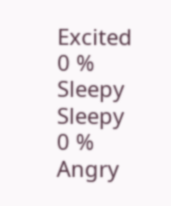Excited
0 %
Sleepy
Sleepy
0 %
Angry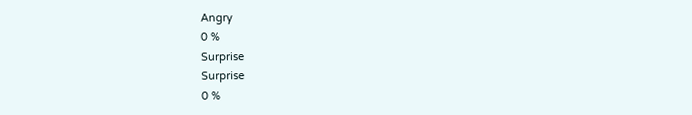Angry
0 %
Surprise
Surprise
0 %